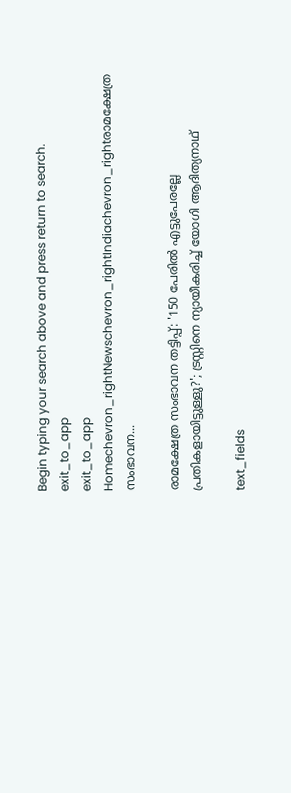Begin typing your search above and press return to search.
exit_to_app
exit_to_app
Homechevron_rightNewschevron_rightIndiachevron_rightരാമക്ഷേത്ര സംഭാവന...

രാമക്ഷേത്ര സംഭാവന തട്ടിപ്പ്: '150 പേരിൽ എട്ടുപേരല്ലേ പ്രതികളായിട്ടുള്ളു?'; ട്രസ്റ്റിനെ ന്യായീകരിച്ച് യോഗി ആദിത്യനാഥ്

text_fields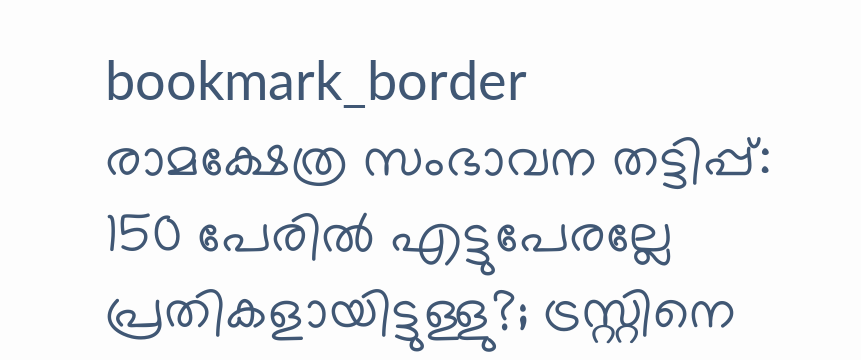bookmark_border
രാമക്ഷേത്ര സംഭാവന തട്ടിപ്പ്: 150 പേരിൽ എട്ടുപേരല്ലേ  പ്രതികളായിട്ടുള്ളു?; ട്രസ്റ്റിനെ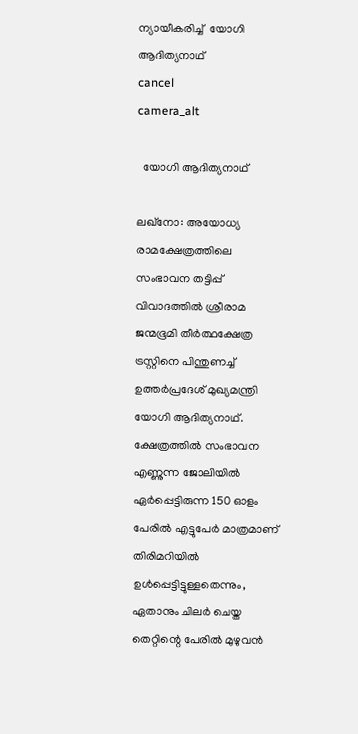ന്യായീകരിച്ച്  യോഗി ആദിത്യനാഥ്
cancel
camera_alt

  യോഗി ആദിത്യനാഥ്

ലഖ്നോ: അയോധ്യ രാമക്ഷേത്രത്തിലെ സംഭാവന തട്ടിപ്പ് വിവാദത്തിൽ ശ്രീരാമ ജന്മഭൂമി തീർത്ഥക്ഷേത്ര ട്രസ്റ്റിനെ പിന്തുണച്ച് ഉത്തർപ്രദേശ് മുഖ്യമന്ത്രി യോഗി ആദിത്യനാഥ്. ക്ഷേത്രത്തിൽ സംഭാവന എണ്ണുന്ന ജോലിയിൽ ഏർപ്പെട്ടിരുന്ന 150 ഓളം പേരിൽ എട്ടുപേർ മാത്രമാണ് തിരിമറിയിൽ ഉൾപ്പെട്ടിട്ടുള്ളതെന്നും, ഏതാനും ചിലർ ചെയ്ത തെറ്റിന്റെ പേരിൽ മുഴുവൻ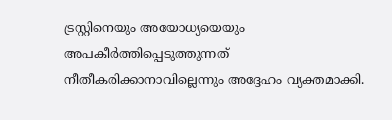ട്രസ്റ്റിനെയും അയോധ്യയെയും അപകീർത്തിപ്പെടുത്തുന്നത് നീതീകരിക്കാനാവില്ലെന്നും അദ്ദേഹം വ്യക്തമാക്കി.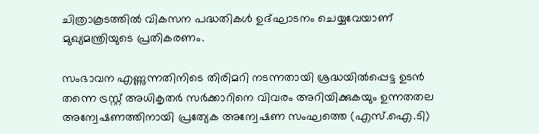ചിത്രാകൂടത്തിൽ വികസന പദ്ധതികൾ ഉദ്ഘാടനം ചെയ്യവേയാണ് മുഖ്യമന്ത്രിയുടെ പ്രതികരണം.

സംഭാവന എണ്ണുന്നതിനിടെ തിരിമറി നടന്നതായി ശ്രദ്ധയിൽപ്പെട്ട ഉടൻ തന്നെ ട്രസ്റ്റ് അധികൃതർ സർക്കാറിനെ വിവരം അറിയിക്കുകയും ഉന്നതതല അന്വേഷണത്തിനായി പ്രത്യേക അന്വേഷണ സംഘത്തെ (എസ്‌.ഐ.ടി)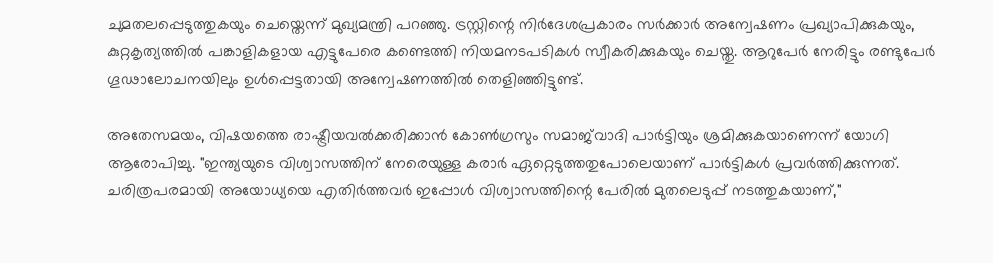ചുമതലപ്പെടുത്തുകയും ചെയ്തെന്ന് മുഖ്യമന്ത്രി പറഞ്ഞു. ട്രസ്റ്റിന്റെ നിർദേശപ്രകാരം സർക്കാർ അന്വേഷണം പ്രഖ്യാപിക്കുകയും, കുറ്റകൃത്യത്തിൽ പങ്കാളികളായ എട്ടുപേരെ കണ്ടെത്തി നിയമനടപടികൾ സ്വീകരിക്കുകയും ചെയ്തു. ആറുപേർ നേരിട്ടും രണ്ടുപേർ ഗൂഢാലോചനയിലും ഉൾപ്പെട്ടതായി അന്വേഷണത്തിൽ തെളിഞ്ഞിട്ടുണ്ട്.

അതേസമയം, വിഷയത്തെ രാഷ്ട്രീയവൽക്കരിക്കാൻ കോൺഗ്രസും സമാജ്‌വാദി പാർട്ടിയും ശ്രമിക്കുകയാണെന്ന് യോഗി ആരോപിച്ചു. "ഇന്ത്യയുടെ വിശ്വാസത്തിന് നേരെയുള്ള കരാർ ഏറ്റെടുത്തതുപോലെയാണ് പാർട്ടികൾ പ്രവർത്തിക്കുന്നത്. ചരിത്രപരമായി അയോധ്യയെ എതിർത്തവർ ഇപ്പോൾ വിശ്വാസത്തിന്റെ പേരിൽ മുതലെടുപ്പ് നടത്തുകയാണ്,"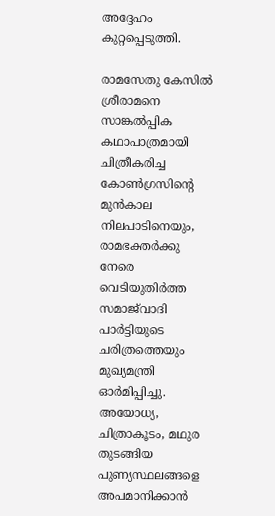അദ്ദേഹം കുറ്റപ്പെടുത്തി.

രാമസേതു കേസിൽ ശ്രീരാമനെ സാങ്കൽപ്പിക കഥാപാത്രമായി ചിത്രീകരിച്ച കോൺഗ്രസിന്റെ മുൻകാല നിലപാടിനെയും, രാമഭക്തർക്കു നേരെ വെടിയുതിർത്ത സമാജ്‌വാദി പാർട്ടിയുടെ ചരിത്രത്തെയും മുഖ്യമന്ത്രി ഓർമിപ്പിച്ചു. അയോധ്യ, ചിത്രാകൂടം, മഥുര തുടങ്ങിയ പുണ്യസ്ഥലങ്ങളെ അപമാനിക്കാൻ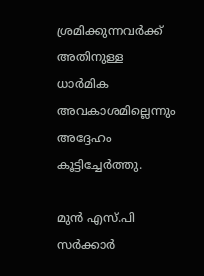ശ്രമിക്കുന്നവർക്ക് അതിനുള്ള ധാർമിക അവകാശമില്ലെന്നും അദ്ദേഹം കൂട്ടിച്ചേർത്തു.

മുൻ എസ്.പി സർക്കാർ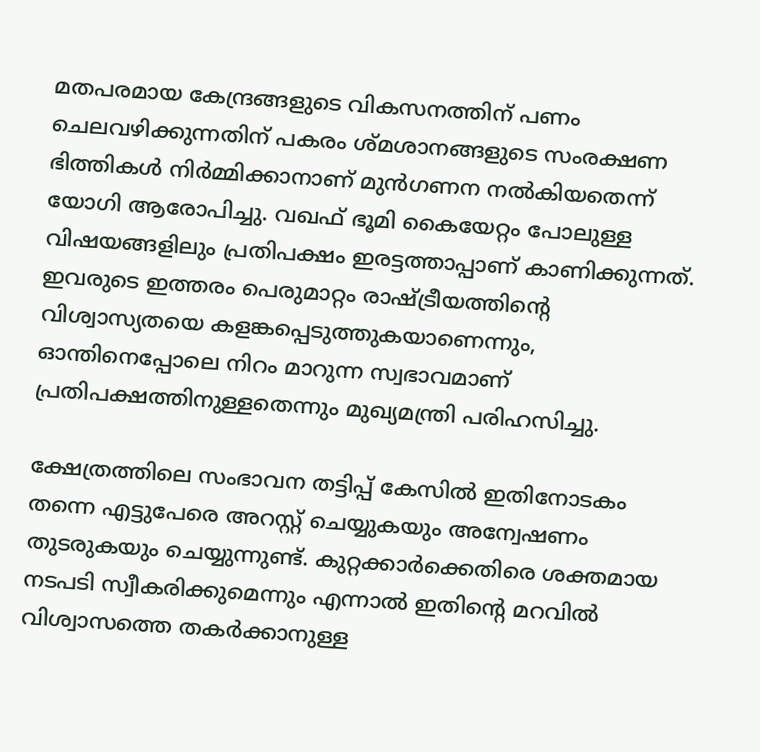മതപരമായ കേന്ദ്രങ്ങളുടെ വികസനത്തിന് പണം ചെലവഴിക്കുന്നതിന് പകരം ശ്മശാനങ്ങളുടെ സംരക്ഷണ ഭിത്തികൾ നിർമ്മിക്കാനാണ് മുൻഗണന നൽകിയതെന്ന് യോഗി ആരോപിച്ചു. വഖഫ് ഭൂമി കൈയേറ്റം പോലുള്ള വിഷയങ്ങളിലും പ്രതിപക്ഷം ഇരട്ടത്താപ്പാണ് കാണിക്കുന്നത്. ഇവരുടെ ഇത്തരം പെരുമാറ്റം രാഷ്ട്രീയത്തിന്റെ വിശ്വാസ്യതയെ കളങ്കപ്പെടുത്തുകയാണെന്നും, ഓന്തിനെപ്പോലെ നിറം മാറുന്ന സ്വഭാവമാണ് പ്രതിപക്ഷത്തിനുള്ളതെന്നും മുഖ്യമന്ത്രി പരിഹസിച്ചു.

ക്ഷേത്രത്തിലെ സംഭാവന തട്ടിപ്പ് കേസിൽ ഇതിനോടകം തന്നെ എട്ടുപേരെ അറസ്റ്റ് ചെയ്യുകയും അന്വേഷണം തുടരുകയും ചെയ്യുന്നുണ്ട്. കുറ്റക്കാർക്കെതിരെ ശക്തമായ നടപടി സ്വീകരിക്കുമെന്നും എന്നാൽ ഇതിന്റെ മറവിൽ വിശ്വാസത്തെ തകർക്കാനുള്ള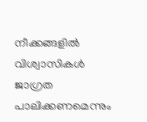നീക്കങ്ങളിൽ വിശ്വാസികൾ ജാഗ്രത പാലിക്കണമെന്നും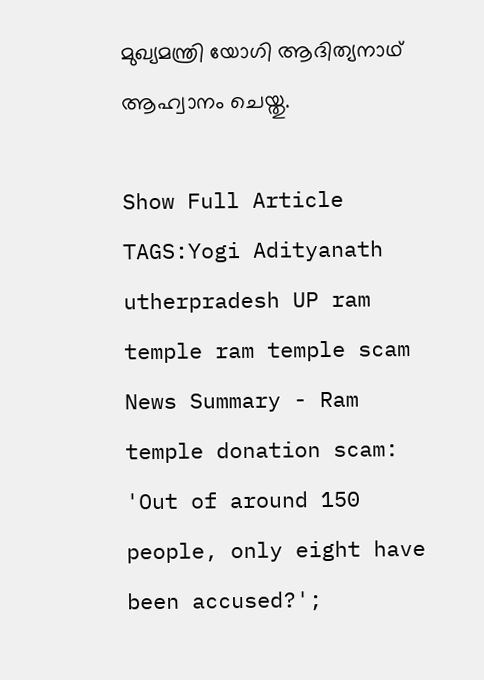മുഖ്യമന്ത്രി യോഗി ആദിത്യനാഥ് ആഹ്വാനം ചെയ്തു.

Show Full Article
TAGS:Yogi Adityanath utherpradesh UP ram temple ram temple scam
News Summary - Ram temple donation scam: 'Out of around 150 people, only eight have been accused?';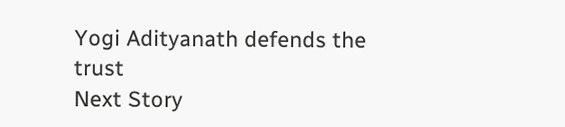Yogi Adityanath defends the trust
Next Story